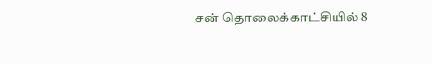சன் தொலைக்காட்சியில் 8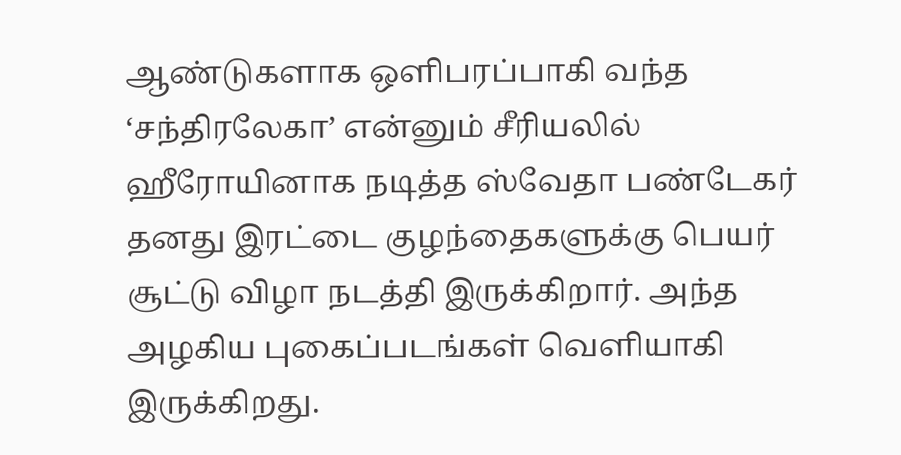ஆண்டுகளாக ஒளிபரப்பாகி வந்த ‘சந்திரலேகா’ என்னும் சீரியலில் ஹீரோயினாக நடித்த ஸ்வேதா பண்டேகர் தனது இரட்டை குழந்தைகளுக்கு பெயர் சூட்டு விழா நடத்தி இருக்கிறார். அந்த அழகிய புகைப்படங்கள் வெளியாகி இருக்கிறது.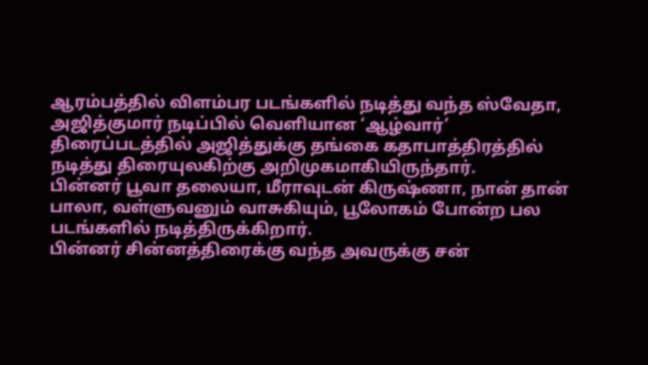ஆரம்பத்தில் விளம்பர படங்களில் நடித்து வந்த ஸ்வேதா, அஜித்குமார் நடிப்பில் வெளியான ‘ஆழ்வார்’ திரைப்படத்தில் அஜித்துக்கு தங்கை கதாபாத்திரத்தில் நடித்து திரையுலகிற்கு அறிமுகமாகியிருந்தார்.
பின்னர் பூவா தலையா, மீராவுடன் கிருஷ்ணா, நான் தான் பாலா, வள்ளுவனும் வாசுகியும், பூலோகம் போன்ற பல படங்களில் நடித்திருக்கிறார்.
பின்னர் சின்னத்திரைக்கு வந்த அவருக்கு சன்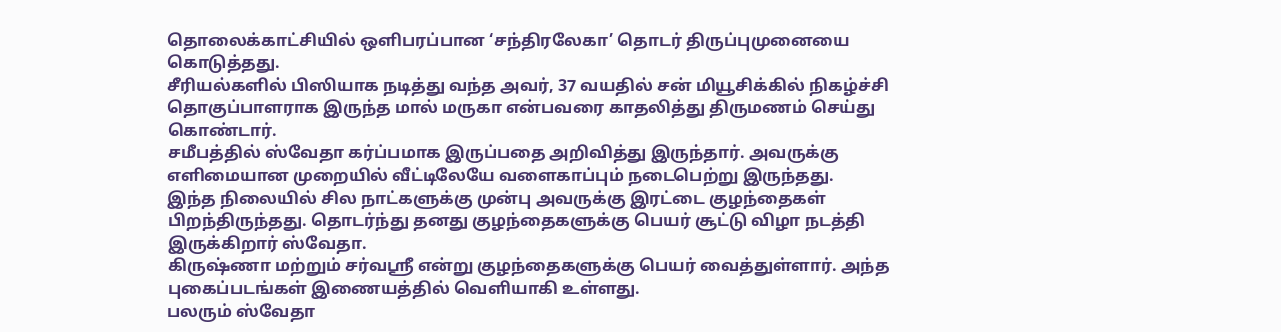தொலைக்காட்சியில் ஒளிபரப்பான ‘சந்திரலேகா’ தொடர் திருப்புமுனையை கொடுத்தது.
சீரியல்களில் பிஸியாக நடித்து வந்த அவர், 37 வயதில் சன் மியூசிக்கில் நிகழ்ச்சி தொகுப்பாளராக இருந்த மால் மருகா என்பவரை காதலித்து திருமணம் செய்து கொண்டார்.
சமீபத்தில் ஸ்வேதா கர்ப்பமாக இருப்பதை அறிவித்து இருந்தார். அவருக்கு எளிமையான முறையில் வீட்டிலேயே வளைகாப்பும் நடைபெற்று இருந்தது.
இந்த நிலையில் சில நாட்களுக்கு முன்பு அவருக்கு இரட்டை குழந்தைகள் பிறந்திருந்தது. தொடர்ந்து தனது குழந்தைகளுக்கு பெயர் சூட்டு விழா நடத்தி இருக்கிறார் ஸ்வேதா.
கிருஷ்ணா மற்றும் சர்வஸ்ரீ என்று குழந்தைகளுக்கு பெயர் வைத்துள்ளார். அந்த புகைப்படங்கள் இணையத்தில் வெளியாகி உள்ளது.
பலரும் ஸ்வேதா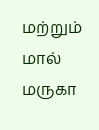மற்றும் மால் மருகா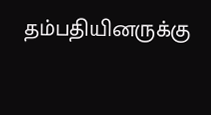தம்பதியினருக்கு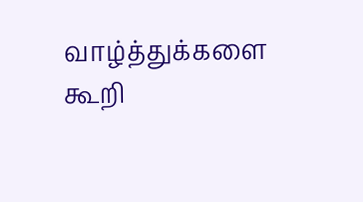வாழ்த்துக்களை கூறி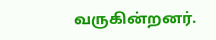வருகின்றனர்.